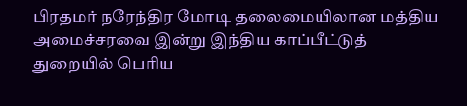பிரதமர் நரேந்திர மோடி தலைமையிலான மத்திய அமைச்சரவை இன்று இந்திய காப்பீட்டுத் துறையில் பெரிய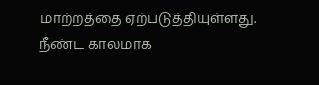மாற்றத்தை ஏற்படுத்தியுள்ளது. நீண்ட காலமாக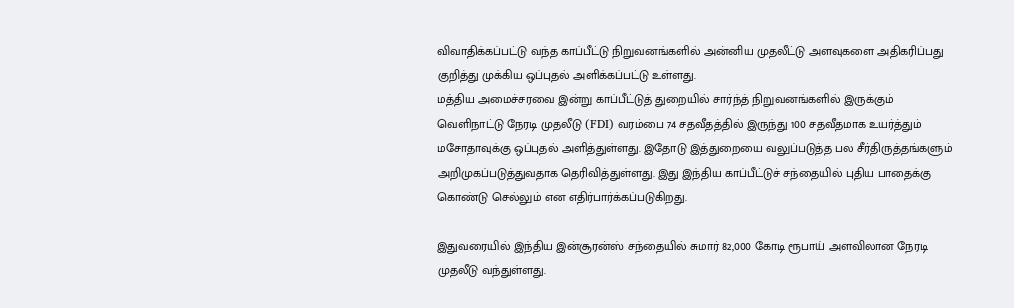விவாதிக்கப்பட்டு வந்த காப்பீட்டு நிறுவனங்களில் அன்னிய முதலீட்டு அளவுகளை அதிகரிப்பது குறித்து முக்கிய ஒப்புதல் அளிக்கப்பட்டு உள்ளது.
மத்திய அமைச்சரவை இன்று காப்பீட்டுத் துறையில் சார்ந்த் நிறுவனங்களில் இருக்கும் வெளிநாட்டு நேரடி முதலீடு (FDI) வரம்பை 74 சதவீதத்தில் இருந்து 100 சதவீதமாக உயர்த்தும் மசோதாவுக்கு ஒப்புதல் அளித்துள்ளது. இதோடு இத்துறையை வலுப்படுத்த பல சீர்திருத்தங்களும் அறிமுகப்படுத்துவதாக தெரிவித்துள்ளது. இது இந்திய காப்பீட்டுச் சந்தையில் புதிய பாதைக்கு கொண்டு செல்லும் என எதிர்பார்க்கப்படுகிறது.

இதுவரையில் இந்திய இன்சூரன்ஸ் சந்தையில் சுமார் 82,000 கோடி ரூபாய் அளவிலான நேரடி முதலீடு வந்துள்ளது.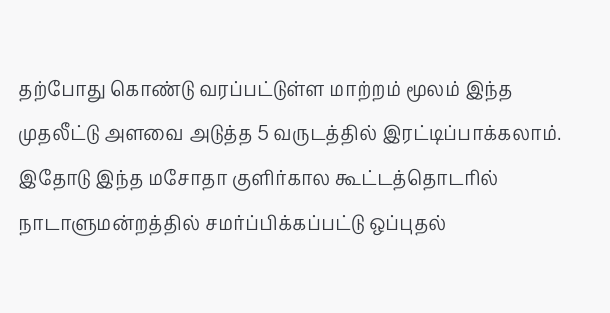தற்போது கொண்டு வரப்பட்டுள்ள மாற்றம் மூலம் இந்த முதலீட்டு அளவை அடுத்த 5 வருடத்தில் இரட்டிப்பாக்கலாம். இதோடு இந்த மசோதா குளிர்கால கூட்டத்தொடரில் நாடாளுமன்றத்தில் சமர்ப்பிக்கப்பட்டு ஒப்புதல்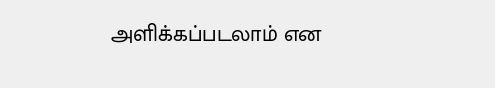அளிக்கப்படலாம் என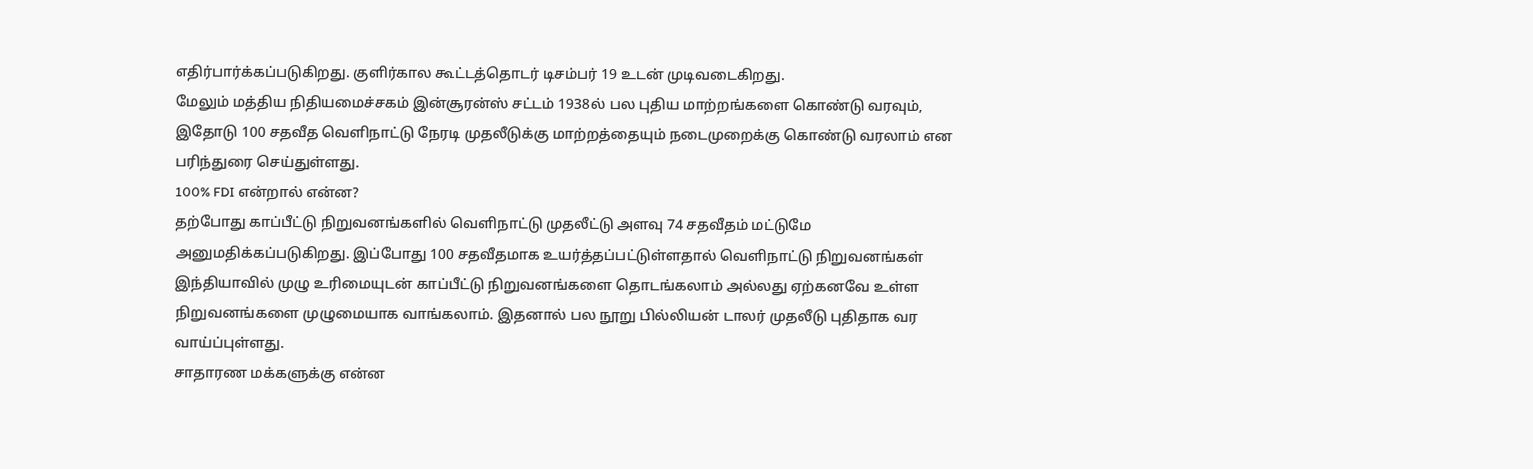எதிர்பார்க்கப்படுகிறது. குளிர்கால கூட்டத்தொடர் டிசம்பர் 19 உடன் முடிவடைகிறது.
மேலும் மத்திய நிதியமைச்சகம் இன்சூரன்ஸ் சட்டம் 1938ல் பல புதிய மாற்றங்களை கொண்டு வரவும், இதோடு 100 சதவீத வெளிநாட்டு நேரடி முதலீடுக்கு மாற்றத்தையும் நடைமுறைக்கு கொண்டு வரலாம் என பரிந்துரை செய்துள்ளது.
100% FDI என்றால் என்ன?
தற்போது காப்பீட்டு நிறுவனங்களில் வெளிநாட்டு முதலீட்டு அளவு 74 சதவீதம் மட்டுமே அனுமதிக்கப்படுகிறது. இப்போது 100 சதவீதமாக உயர்த்தப்பட்டுள்ளதால் வெளிநாட்டு நிறுவனங்கள் இந்தியாவில் முழு உரிமையுடன் காப்பீட்டு நிறுவனங்களை தொடங்கலாம் அல்லது ஏற்கனவே உள்ள நிறுவனங்களை முழுமையாக வாங்கலாம். இதனால் பல நூறு பில்லியன் டாலர் முதலீடு புதிதாக வர வாய்ப்புள்ளது.
சாதாரண மக்களுக்கு என்ன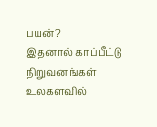பயன்?
இதனால் காப்பீட்டு நிறுவனங்கள் உலகளவில்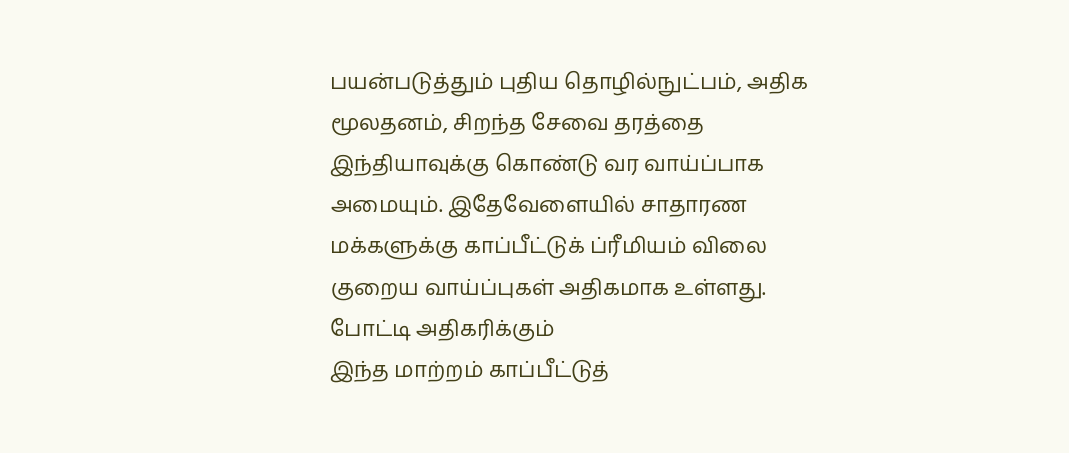பயன்படுத்தும் புதிய தொழில்நுட்பம், அதிக மூலதனம், சிறந்த சேவை தரத்தை இந்தியாவுக்கு கொண்டு வர வாய்ப்பாக அமையும். இதேவேளையில் சாதாரண மக்களுக்கு காப்பீட்டுக் ப்ரீமியம் விலை குறைய வாய்ப்புகள் அதிகமாக உள்ளது.
போட்டி அதிகரிக்கும்
இந்த மாற்றம் காப்பீட்டுத்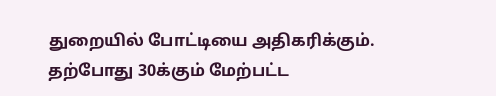துறையில் போட்டியை அதிகரிக்கும். தற்போது 30க்கும் மேற்பட்ட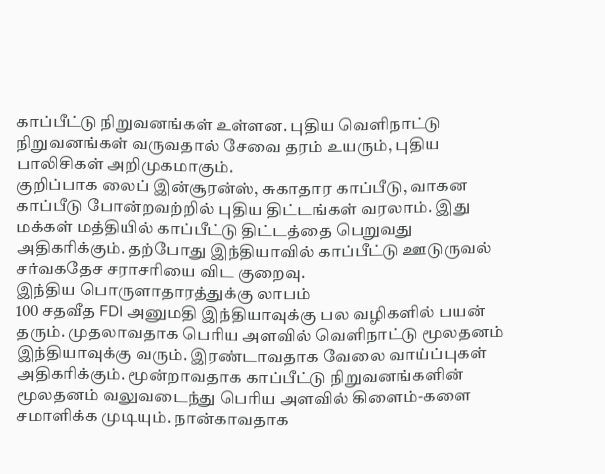காப்பீட்டு நிறுவனங்கள் உள்ளன. புதிய வெளிநாட்டு நிறுவனங்கள் வருவதால் சேவை தரம் உயரும், புதிய பாலிசிகள் அறிமுகமாகும்.
குறிப்பாக லைப் இன்சூரன்ஸ், சுகாதார காப்பீடு, வாகன காப்பீடு போன்றவற்றில் புதிய திட்டங்கள் வரலாம். இது மக்கள் மத்தியில் காப்பீட்டு திட்டத்தை பெறுவது அதிகரிக்கும். தற்போது இந்தியாவில் காப்பீட்டு ஊடுருவல் சர்வகதேச சராசரியை விட குறைவு.
இந்திய பொருளாதாரத்துக்கு லாபம்
100 சதவீத FDI அனுமதி இந்தியாவுக்கு பல வழிகளில் பயன் தரும். முதலாவதாக பெரிய அளவில் வெளிநாட்டு மூலதனம் இந்தியாவுக்கு வரும். இரண்டாவதாக வேலை வாய்ப்புகள் அதிகரிக்கும். மூன்றாவதாக காப்பீட்டு நிறுவனங்களின் மூலதனம் வலுவடைந்து பெரிய அளவில் கிளைம்-களை சமாளிக்க முடியும். நான்காவதாக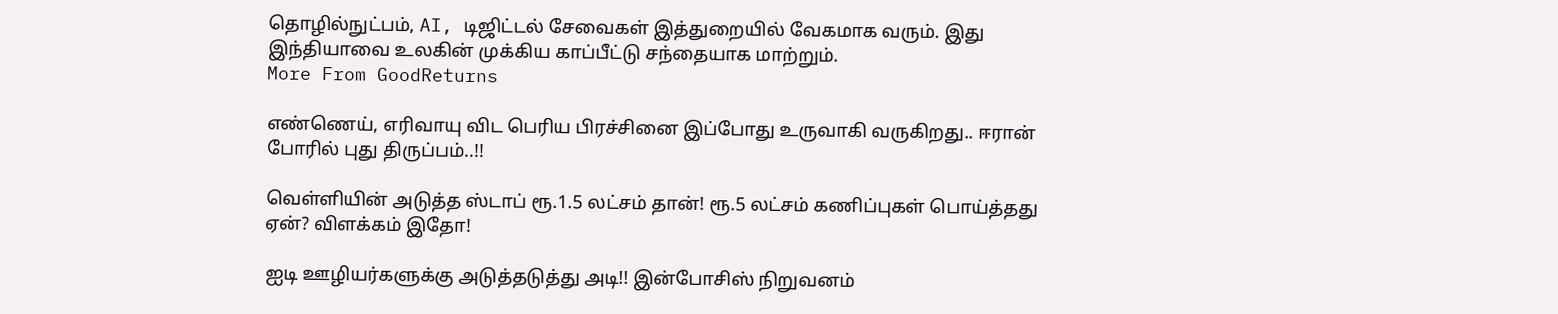தொழில்நுட்பம், AI, டிஜிட்டல் சேவைகள் இத்துறையில் வேகமாக வரும். இது இந்தியாவை உலகின் முக்கிய காப்பீட்டு சந்தையாக மாற்றும்.
More From GoodReturns

எண்ணெய், எரிவாயு விட பெரிய பிரச்சினை இப்போது உருவாகி வருகிறது.. ஈரான் போரில் புது திருப்பம்..!!

வெள்ளியின் அடுத்த ஸ்டாப் ரூ.1.5 லட்சம் தான்! ரூ.5 லட்சம் கணிப்புகள் பொய்த்தது ஏன்? விளக்கம் இதோ!

ஐடி ஊழியர்களுக்கு அடுத்தடுத்து அடி!! இன்போசிஸ் நிறுவனம்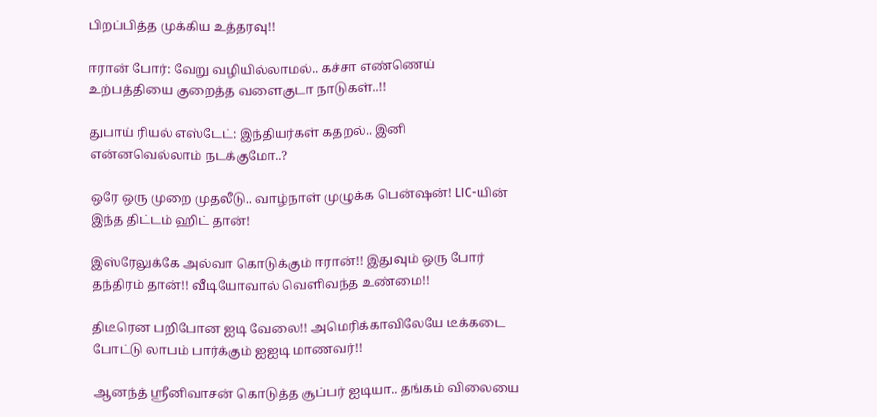பிறப்பித்த முக்கிய உத்தரவு!!

ஈரான் போர்: வேறு வழியில்லாமல்.. கச்சா எண்ணெய் உற்பத்தியை குறைத்த வளைகுடா நாடுகள்..!!

துபாய் ரியல் எஸ்டேட்: இந்தியர்கள் கதறல்.. இனி என்னவெல்லாம் நடக்குமோ..?

ஒரே ஒரு முறை முதலீடு.. வாழ்நாள் முழுக்க பென்ஷன்! LIC-யின் இந்த திட்டம் ஹிட் தான்!

இஸ்ரேலுக்கே அல்வா கொடுக்கும் ஈரான்!! இதுவும் ஒரு போர் தந்திரம் தான்!! வீடியோவால் வெளிவந்த உண்மை!!

திடீரென பறிபோன ஐடி வேலை!! அமெரிக்காவிலேயே டீக்கடை போட்டு லாபம் பார்க்கும் ஐஐடி மாணவர்!!

ஆனந்த் ஸ்ரீனிவாசன் கொடுத்த சூப்பர் ஐடியா.. தங்கம் விலையை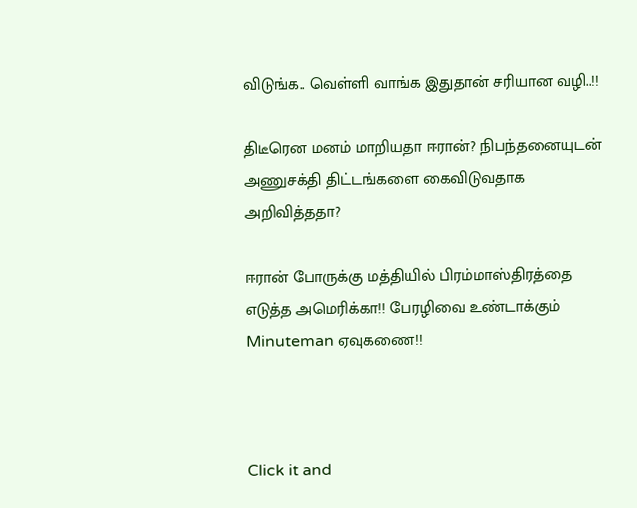விடுங்க.. வெள்ளி வாங்க இதுதான் சரியான வழி..!!

திடீரென மனம் மாறியதா ஈரான்? நிபந்தனையுடன் அணுசக்தி திட்டங்களை கைவிடுவதாக அறிவித்ததா?

ஈரான் போருக்கு மத்தியில் பிரம்மாஸ்திரத்தை எடுத்த அமெரிக்கா!! பேரழிவை உண்டாக்கும் Minuteman ஏவுகணை!!



Click it and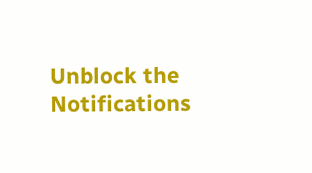Unblock the Notifications